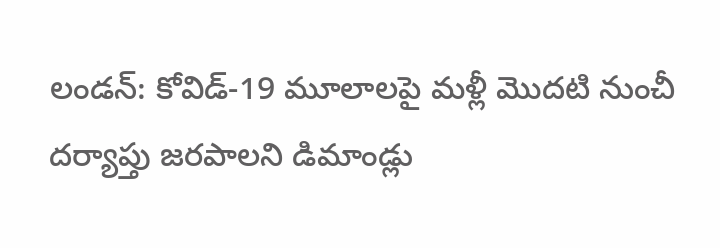లండన్: కోవిడ్-19 మూలాలపై మళ్లీ మొదటి నుంచీ దర్యాప్తు జరపాలని డిమాండ్లు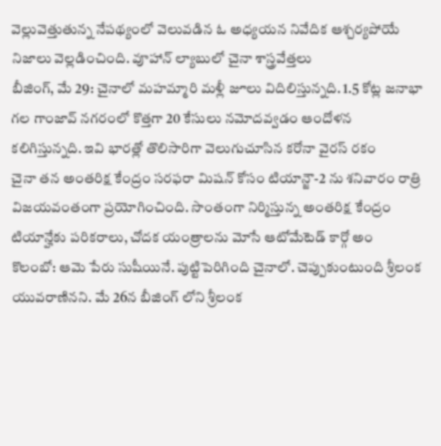వెల్లువెత్తుతున్న నేపథ్యంలో వెలువడిన ఓ అధ్యయన నివేదిక ఆశ్చర్యపోయే నిజాలు వెల్లడించింది. వూహాన్ ల్యాబులో చైనా శాస్త్రవేత్తలు
బీజింగ్, మే 29: చైనాలో మహమ్మారి మళ్లీ జూలు విదిలిస్తున్నది. 1.5 కోట్ల జనాభా గల గాంజావ్ నగరంలో కొత్తగా 20 కేసులు నమోదవ్వడం ఆందోళన కలిగిస్తున్నది. ఇవి భారత్లో తొలిసారిగా వెలుగుచూసిన కరోనా వైరస్ రకం
చైనా తన అంతరిక్ష కేంద్రం సరఫరా మిషన్ కోసం టియాన్జౌ-2 ను శనివారం రాత్రి విజయవంతంగా ప్రయోగించింది. సొంతంగా నిర్మిస్తున్న అంతరిక్ష కేంద్రం టియాన్హేకు పరికరాలు, చోదక యంత్రాలను మోసే ఆటోమేటెడ్ కార్గో అం
కొలంబో: ఆమె పేరు సుషీయినే. పుట్టిపెరిగింది చైనాలో. చెప్పుకుంటుంది శ్రీలంక యువరాణినని. మే 26న బీజింగ్ లోని శ్రీలంక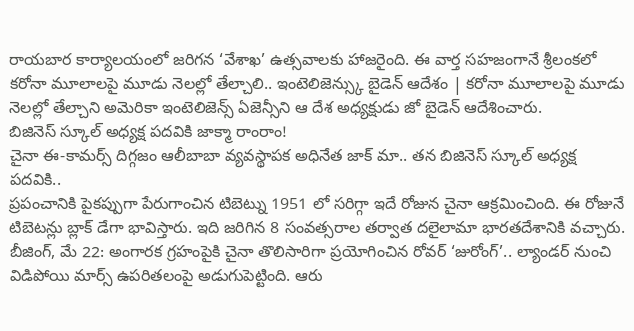రాయబార కార్యాలయంలో జరిగన ‘వేశాఖ’ ఉత్సవాలకు హాజరైంది. ఈ వార్త సహజంగానే శ్రీలంకలో
కరోనా మూలాలపై మూడు నెలల్లో తేల్చాలి.. ఇంటెలిజెన్స్కు బైడెన్ ఆదేశం | కరోనా మూలాలపై మూడు నెలల్లో తేల్చాని అమెరికా ఇంటెలిజెన్స్ ఏజెన్సీని ఆ దేశ అధ్యక్షుడు జో బైడెన్ ఆదేశించారు.
బిజినెస్ స్కూల్ అధ్యక్ష పదవికి జాక్మా రాంరాం!
చైనా ఈ-కామర్స్ దిగ్గజం ఆలీబాబా వ్యవస్థాపక అధినేత జాక్ మా.. తన బిజినెస్ స్కూల్ అధ్యక్ష పదవికి..
ప్రపంచానికి పైకప్పుగా పేరుగాంచిన టిబెట్ను 1951 లో సరిగ్గా ఇదే రోజున చైనా ఆక్రమించింది. ఈ రోజునే టిబెటన్లు బ్లాక్ డేగా భావిస్తారు. ఇది జరిగిన 8 సంవత్సరాల తర్వాత దలైలామా భారతదేశానికి వచ్చారు.
బీజింగ్, మే 22: అంగారక గ్రహంపైకి చైనా తొలిసారిగా ప్రయోగించిన రోవర్ ‘జురోంగ్’.. ల్యాండర్ నుంచి విడిపోయి మార్స్ ఉపరితలంపై అడుగుపెట్టింది. ఆరు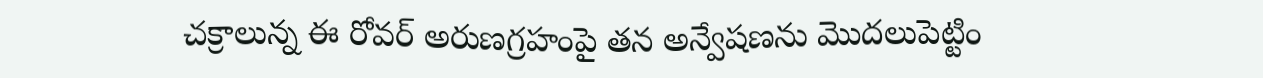చక్రాలున్న ఈ రోవర్ అరుణగ్రహంపై తన అన్వేషణను మొదలుపెట్టిం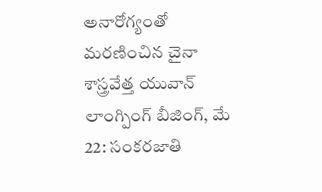అనారోగ్యంతో మరణించిన చైనా శాస్త్రవేత్త యువాన్ లాంగ్పింగ్ బీజింగ్, మే 22: సంకరజాతి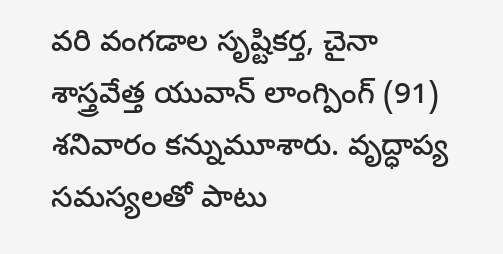వరి వంగడాల సృష్టికర్త, చైనా శాస్త్రవేత్త యువాన్ లాంగ్పింగ్ (91) శనివారం కన్నుమూశారు. వృద్ధాప్య సమస్యలతో పాటు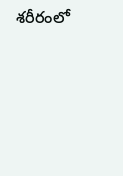శరీరంలో